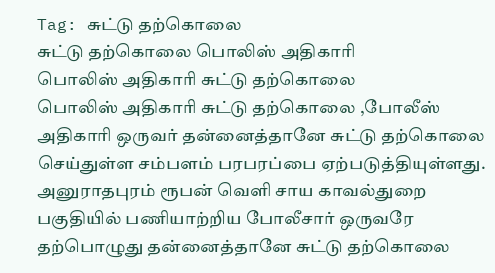Tag: சுட்டு தற்கொலை
சுட்டு தற்கொலை பொலிஸ் அதிகாரி
பொலிஸ் அதிகாரி சுட்டு தற்கொலை
பொலிஸ் அதிகாரி சுட்டு தற்கொலை ,போலீஸ் அதிகாரி ஒருவர் தன்னைத்தானே சுட்டு தற்கொலை செய்துள்ள சம்பளம் பரபரப்பை ஏற்படுத்தியுள்ளது.
அனுராதபுரம் ரூபன் வெளி சாய காவல்துறை பகுதியில் பணியாற்றிய போலீசார் ஒருவரே தற்பொழுது தன்னைத்தானே சுட்டு தற்கொலை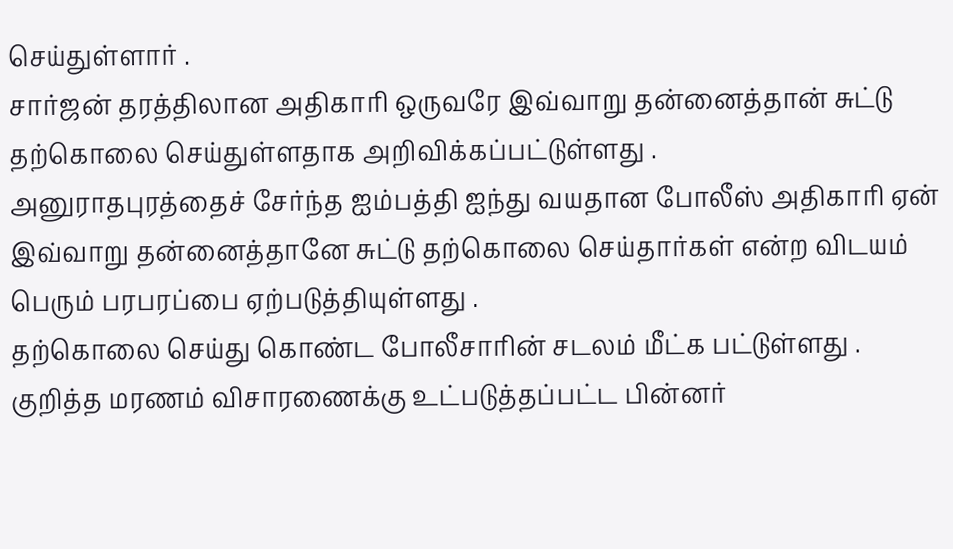செய்துள்ளார் .
சார்ஜன் தரத்திலான அதிகாரி ஒருவரே இவ்வாறு தன்னைத்தான் சுட்டு தற்கொலை செய்துள்ளதாக அறிவிக்கப்பட்டுள்ளது .
அனுராதபுரத்தைச் சேர்ந்த ஐம்பத்தி ஐந்து வயதான போலீஸ் அதிகாரி ஏன் இவ்வாறு தன்னைத்தானே சுட்டு தற்கொலை செய்தார்கள் என்ற விடயம் பெரும் பரபரப்பை ஏற்படுத்தியுள்ளது .
தற்கொலை செய்து கொண்ட போலீசாரின் சடலம் மீட்க பட்டுள்ளது .
குறித்த மரணம் விசாரணைக்கு உட்படுத்தப்பட்ட பின்னர்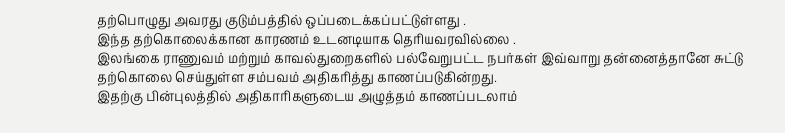தற்பொழுது அவரது குடும்பத்தில் ஒப்படைக்கப்பட்டுள்ளது .
இந்த தற்கொலைக்கான காரணம் உடனடியாக தெரியவரவில்லை .
இலங்கை ராணுவம் மற்றும் காவல்துறைகளில் பல்வேறுபட்ட நபர்கள் இவ்வாறு தன்னைத்தானே சுட்டு தற்கொலை செய்துள்ள சம்பவம் அதிகரித்து காணப்படுகின்றது.
இதற்கு பின்புலத்தில் அதிகாரிகளுடைய அழுத்தம் காணப்படலாம்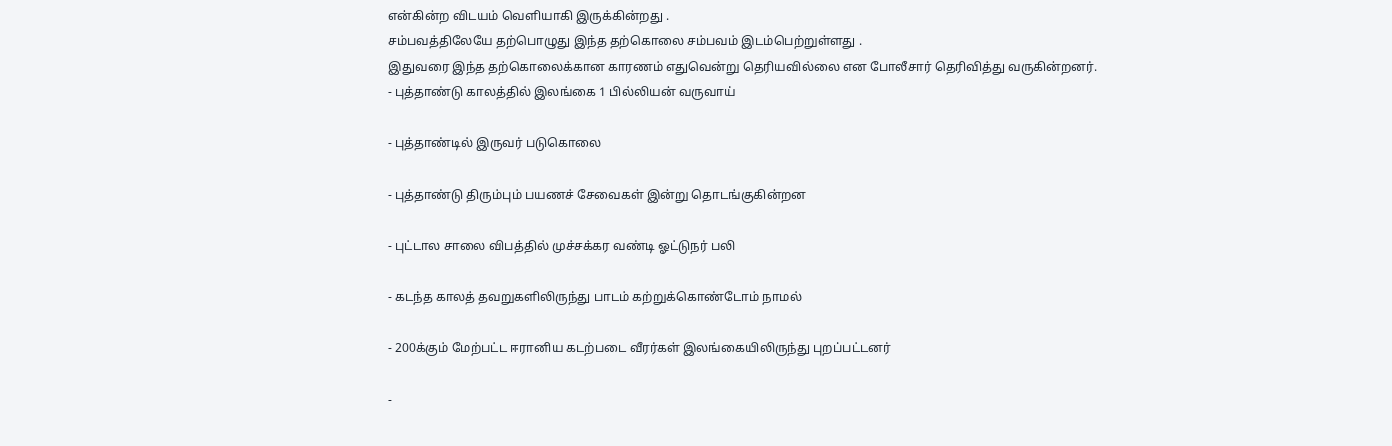என்கின்ற விடயம் வெளியாகி இருக்கின்றது .
சம்பவத்திலேயே தற்பொழுது இந்த தற்கொலை சம்பவம் இடம்பெற்றுள்ளது .
இதுவரை இந்த தற்கொலைக்கான காரணம் எதுவென்று தெரியவில்லை என போலீசார் தெரிவித்து வருகின்றனர்.
- புத்தாண்டு காலத்தில் இலங்கை 1 பில்லியன் வருவாய்

- புத்தாண்டில் இருவர் படுகொலை

- புத்தாண்டு திரும்பும் பயணச் சேவைகள் இன்று தொடங்குகின்றன

- புட்டால சாலை விபத்தில் முச்சக்கர வண்டி ஓட்டுநர் பலி

- கடந்த காலத் தவறுகளிலிருந்து பாடம் கற்றுக்கொண்டோம் நாமல்

- 200க்கும் மேற்பட்ட ஈரானிய கடற்படை வீரர்கள் இலங்கையிலிருந்து புறப்பட்டனர்

-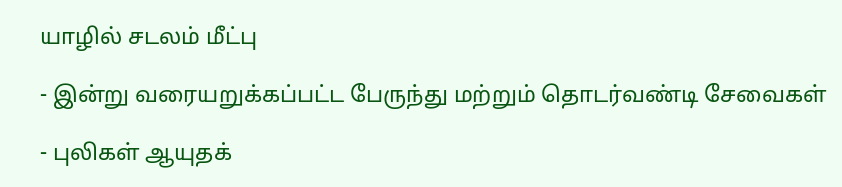யாழில் சடலம் மீட்பு

- இன்று வரையறுக்கப்பட்ட பேருந்து மற்றும் தொடர்வண்டி சேவைகள்

- புலிகள் ஆயுதக்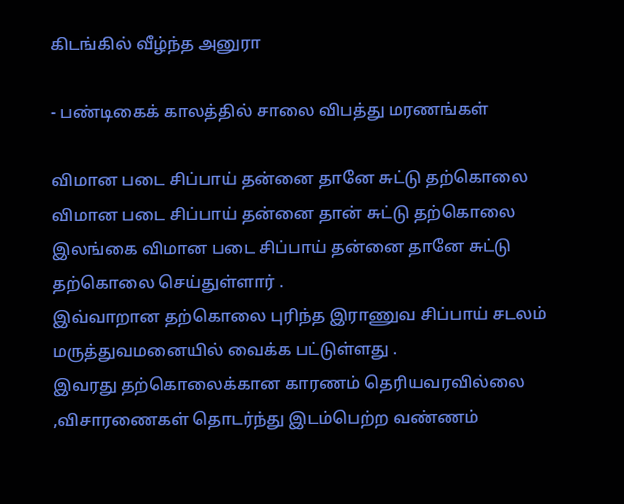கிடங்கில் வீழ்ந்த அனுரா

- பண்டிகைக் காலத்தில் சாலை விபத்து மரணங்கள்

விமான படை சிப்பாய் தன்னை தானே சுட்டு தற்கொலை
விமான படை சிப்பாய் தன்னை தான் சுட்டு தற்கொலை
இலங்கை விமான படை சிப்பாய் தன்னை தானே சுட்டு தற்கொலை செய்துள்ளார் .
இவ்வாறான தற்கொலை புரிந்த இராணுவ சிப்பாய் சடலம் மருத்துவமனையில் வைக்க பட்டுள்ளது .
இவரது தற்கொலைக்கான காரணம் தெரியவரவில்லை ,விசாரணைகள் தொடர்ந்து இடம்பெற்ற வண்ணம்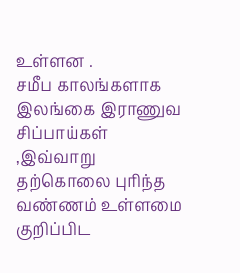உள்ளன .
சமீப காலங்களாக இலங்கை இராணுவ சிப்பாய்கள் ,இவ்வாறு தற்கொலை புரிந்த வண்ணம் உள்ளமை குறிப்பிட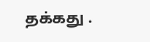தக்கது .